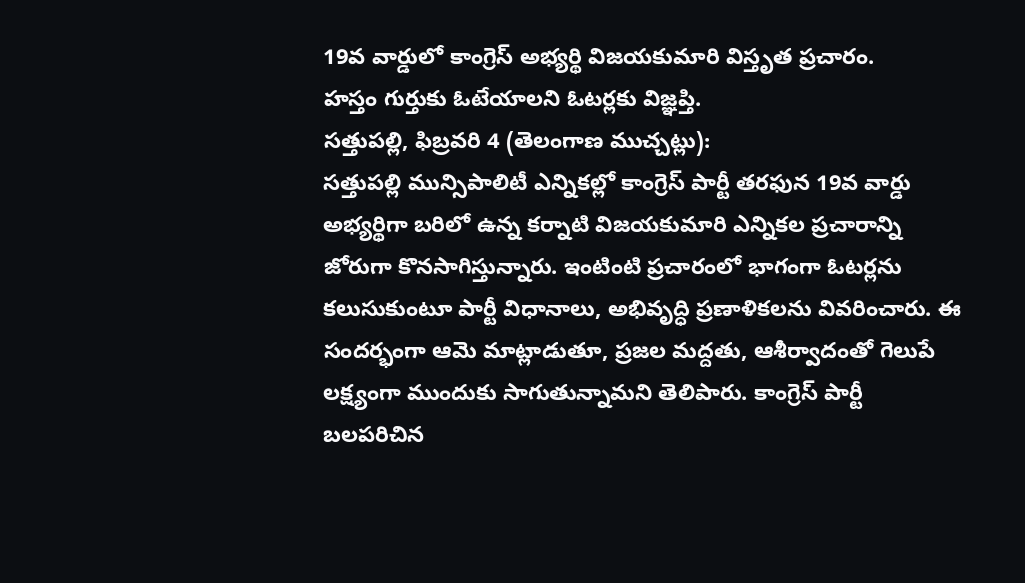19వ వార్డులో కాంగ్రెస్ అభ్యర్థి విజయకుమారి విస్తృత ప్రచారం.
హస్తం గుర్తుకు ఓటేయాలని ఓటర్లకు విజ్ఞప్తి.
సత్తుపల్లి, ఫిబ్రవరి 4 (తెలంగాణ ముచ్చట్లు):
సత్తుపల్లి మున్సిపాలిటీ ఎన్నికల్లో కాంగ్రెస్ పార్టీ తరఫున 19వ వార్డు అభ్యర్థిగా బరిలో ఉన్న కర్నాటి విజయకుమారి ఎన్నికల ప్రచారాన్ని జోరుగా కొనసాగిస్తున్నారు. ఇంటింటి ప్రచారంలో భాగంగా ఓటర్లను కలుసుకుంటూ పార్టీ విధానాలు, అభివృద్ధి ప్రణాళికలను వివరించారు. ఈ సందర్భంగా ఆమె మాట్లాడుతూ, ప్రజల మద్దతు, ఆశీర్వాదంతో గెలుపే లక్ష్యంగా ముందుకు సాగుతున్నామని తెలిపారు. కాంగ్రెస్ పార్టీ బలపరిచిన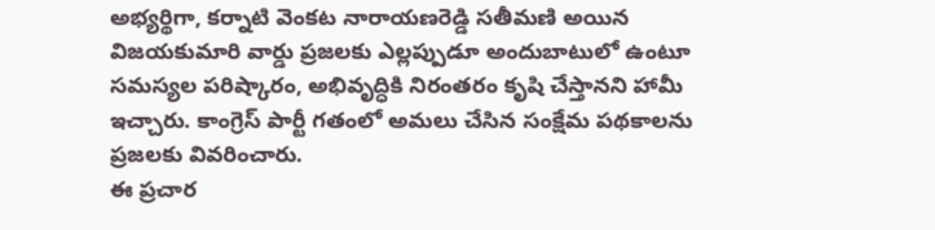అభ్యర్థిగా, కర్నాటి వెంకట నారాయణరెడ్డి సతీమణి అయిన విజయకుమారి వార్డు ప్రజలకు ఎల్లప్పుడూ అందుబాటులో ఉంటూ సమస్యల పరిష్కారం, అభివృద్ధికి నిరంతరం కృషి చేస్తానని హామీ ఇచ్చారు. కాంగ్రెస్ పార్టీ గతంలో అమలు చేసిన సంక్షేమ పథకాలను ప్రజలకు వివరించారు.
ఈ ప్రచార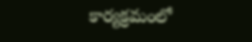కార్యక్రమంలో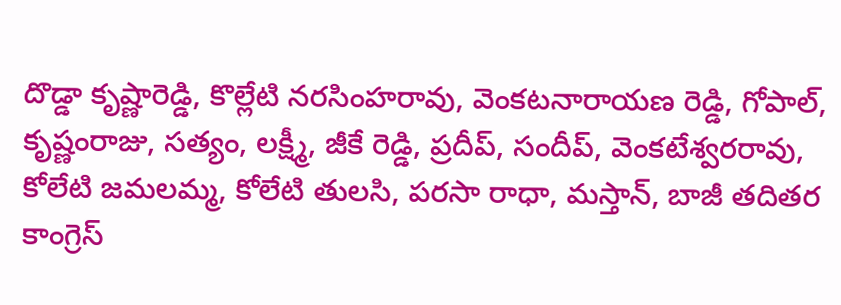దొడ్డా కృష్ణారెడ్డి, కొల్లేటి నరసింహరావు, వెంకటనారాయణ రెడ్డి, గోపాల్, కృష్ణంరాజు, సత్యం, లక్ష్మీ, జీకే రెడ్డి, ప్రదీప్, సందీప్, వెంకటేశ్వరరావు, కోలేటి జమలమ్మ, కోలేటి తులసి, పరసా రాధా, మస్తాన్, బాజీ తదితర కాంగ్రెస్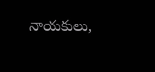నాయకులు,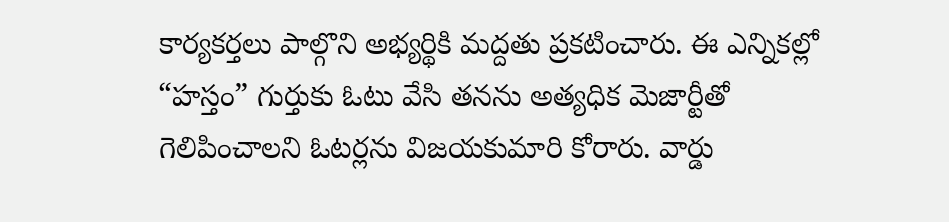కార్యకర్తలు పాల్గొని అభ్యర్థికి మద్దతు ప్రకటించారు. ఈ ఎన్నికల్లో “హస్తం” గుర్తుకు ఓటు వేసి తనను అత్యధిక మెజార్టీతో గెలిపించాలని ఓటర్లను విజయకుమారి కోరారు. వార్డు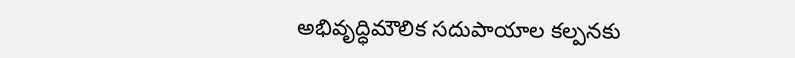అభివృద్ధిమౌలిక సదుపాయాల కల్పనకు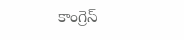కాంగ్రెస్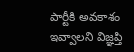పార్టీకి అవకాశం ఇవ్వాలని విజ్ఞప్తి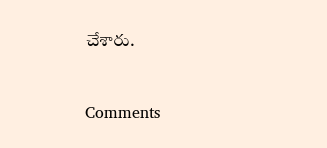చేశారు.


Comments